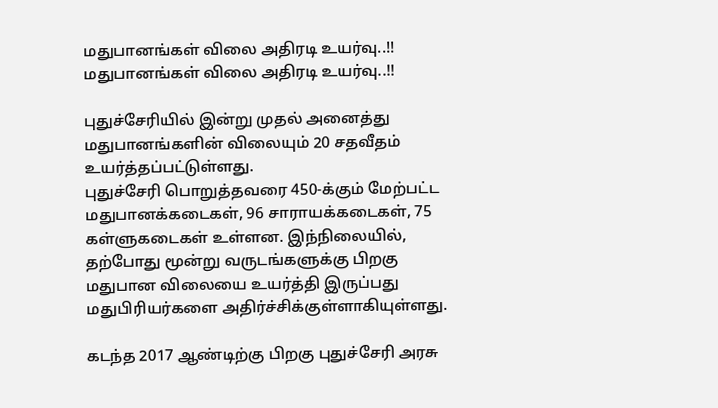மதுபானங்கள் விலை அதிரடி உயர்வு..!!
மதுபானங்கள் விலை அதிரடி உயர்வு..!!

புதுச்சேரியில் இன்று முதல் அனைத்து மதுபானங்களின் விலையும் 20 சதவீதம் உயர்த்தப்பட்டுள்ளது.
புதுச்சேரி பொறுத்தவரை 450-க்கும் மேற்பட்ட மதுபானக்கடைகள், 96 சாராயக்கடைகள், 75 கள்ளுகடைகள் உள்ளன. இந்நிலையில், தற்போது மூன்று வருடங்களுக்கு பிறகு மதுபான விலையை உயர்த்தி இருப்பது மதுபிரியர்களை அதிர்ச்சிக்குள்ளாகியுள்ளது.

கடந்த 2017 ஆண்டிற்கு பிறகு புதுச்சேரி அரசு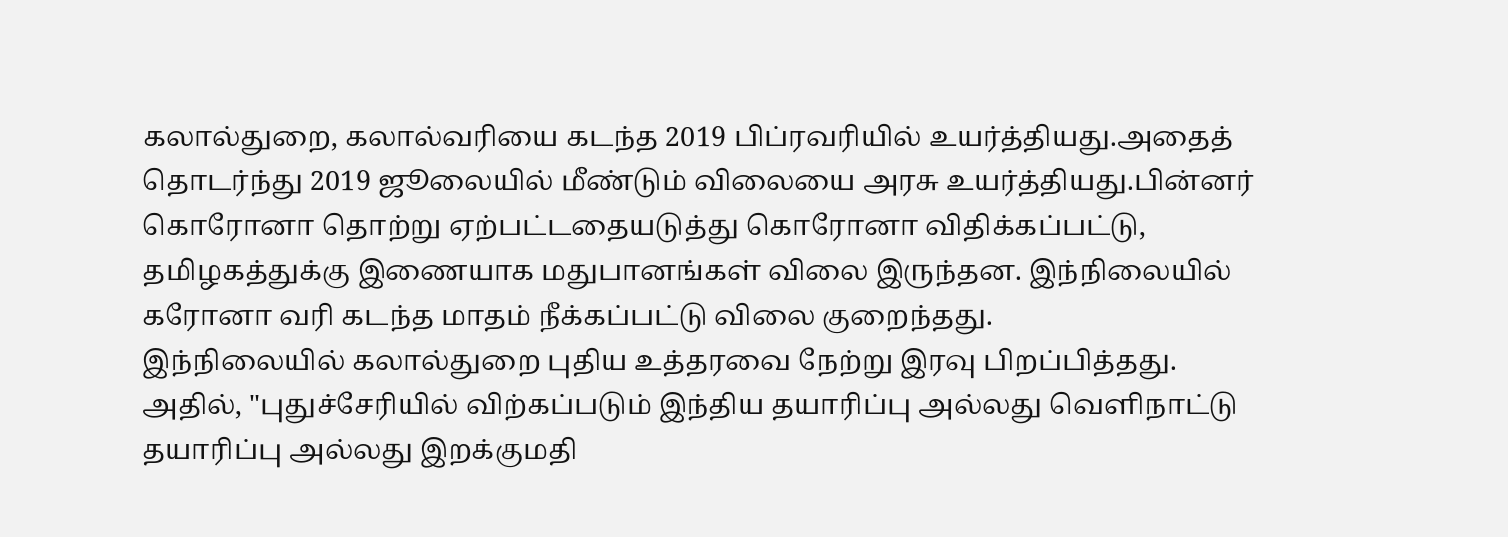கலால்துறை, கலால்வரியை கடந்த 2019 பிப்ரவரியில் உயர்த்தியது.அதைத் தொடர்ந்து 2019 ஜூலையில் மீண்டும் விலையை அரசு உயர்த்தியது.பின்னர் கொரோனா தொற்று ஏற்பட்டதையடுத்து கொரோனா விதிக்கப்பட்டு, தமிழகத்துக்கு இணையாக மதுபானங்கள் விலை இருந்தன. இந்நிலையில் கரோனா வரி கடந்த மாதம் நீக்கப்பட்டு விலை குறைந்தது.
இந்நிலையில் கலால்துறை புதிய உத்தரவை நேற்று இரவு பிறப்பித்தது. அதில், "புதுச்சேரியில் விற்கப்படும் இந்திய தயாரிப்பு அல்லது வெளிநாட்டு தயாரிப்பு அல்லது இறக்குமதி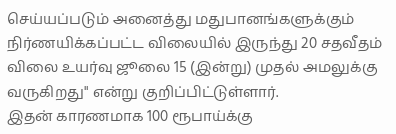செய்யப்படும் அனைத்து மதுபானங்களுக்கும் நிர்ணயிக்கப்பட்ட விலையில் இருந்து 20 சதவீதம் விலை உயர்வு ஜூலை 15 (இன்று) முதல் அமலுக்கு வருகிறது" என்று குறிப்பிட்டுள்ளார்.
இதன் காரணமாக 100 ரூபாய்க்கு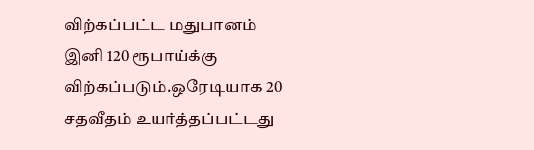விற்கப்பட்ட மதுபானம் இனி 120 ரூபாய்க்கு விற்கப்படும்.ஒரேடியாக 20 சதவீதம் உயர்த்தப்பட்டது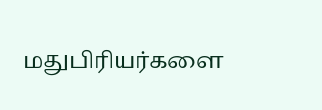மதுபிரியர்களை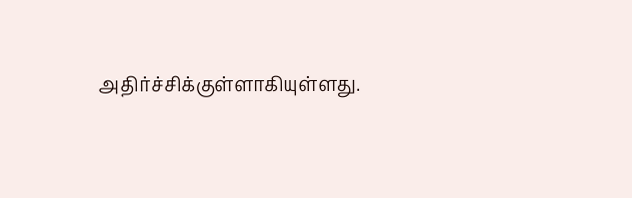அதிர்ச்சிக்குள்ளாகியுள்ளது.